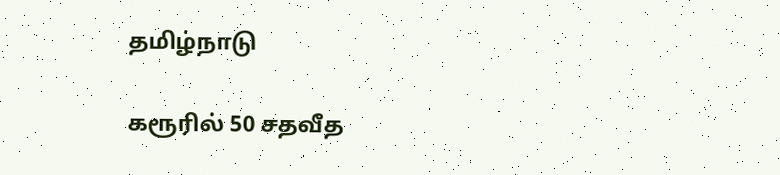தமிழ்நாடு

கரூரில் 50 சதவீத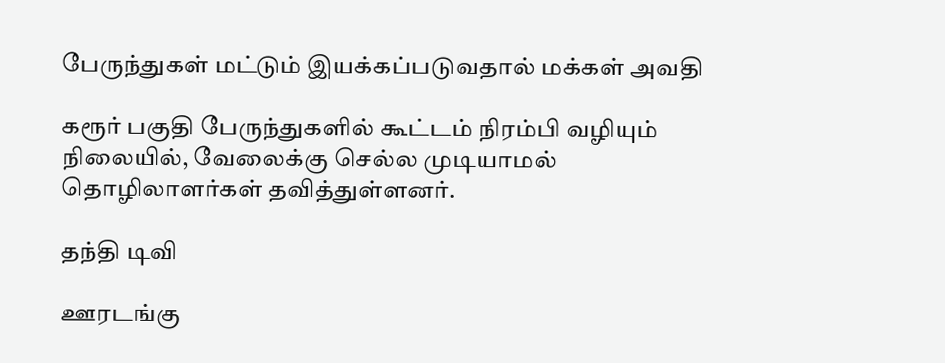பேருந்துகள் மட்டும் இயக்கப்படுவதால் மக்கள் அவதி

கரூர் பகுதி பேருந்துகளில் கூட்டம் நிரம்பி வழியும் நிலையில், வேலைக்கு செல்ல முடியாமல் தொழிலாளர்கள் தவித்துள்ளனர்.

தந்தி டிவி

ஊரடங்கு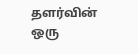தளர்வின் ஒரு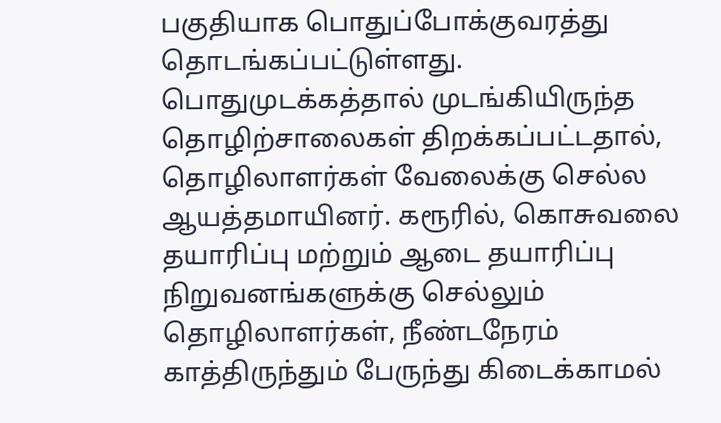பகுதியாக பொதுப்போக்குவரத்து தொடங்கப்பட்டுள்ளது. பொதுமுடக்கத்தால் முடங்கியிருந்த தொழிற்சாலைகள் திறக்கப்பட்டதால், தொழிலாளர்கள் வேலைக்கு செல்ல ஆயத்தமாயினர். கரூரில், கொசுவலை தயாரிப்பு மற்றும் ஆடை தயாரிப்பு நிறுவனங்களுக்கு செல்லும் தொழிலாளர்கள், நீண்டநேரம் காத்திருந்தும் பேருந்து கிடைக்காமல்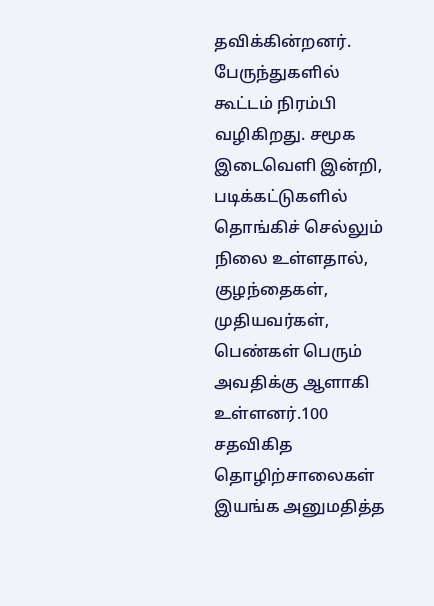தவிக்கின்றனர். பேருந்துகளில் கூட்டம் நிரம்பி வழிகிறது. சமூக இடைவெளி இன்றி, படிக்கட்டுகளில் தொங்கிச் செல்லும் நிலை உள்ளதால், குழந்தைகள், முதியவர்கள், பெண்கள் பெரும் அவதிக்கு ஆளாகி உள்ளனர்.100 சதவிகித தொழிற்சாலைகள் இயங்க அனுமதித்த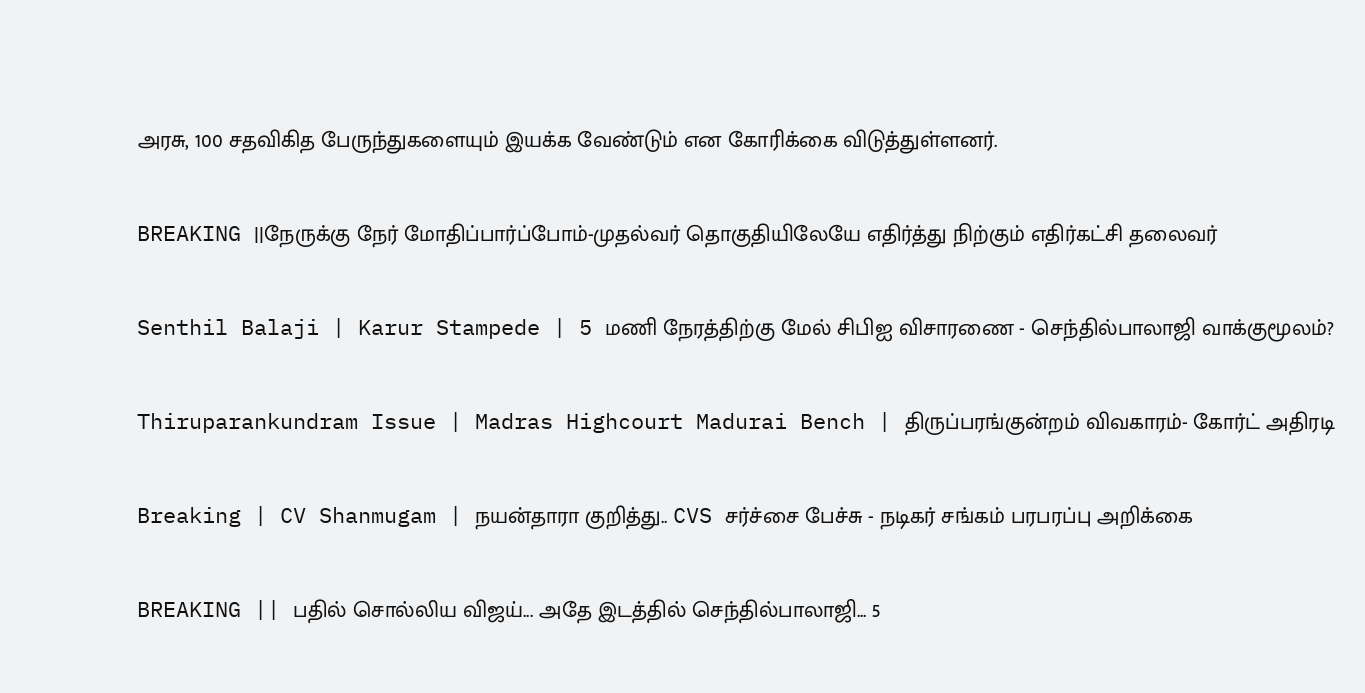அரசு, 100 சதவிகித பேருந்துகளையும் இயக்க வேண்டும் என கோரிக்கை விடுத்துள்ளனர்.

BREAKING ||நேருக்கு நேர் மோதிப்பார்ப்போம்-முதல்வர் தொகுதியிலேயே எதிர்த்து நிற்கும் எதிர்கட்சி தலைவர்

Senthil Balaji | Karur Stampede | 5 மணி நேரத்திற்கு மேல் சிபிஐ விசாரணை - செந்தில்பாலாஜி வாக்குமூலம்?

Thiruparankundram Issue | Madras Highcourt Madurai Bench | திருப்பரங்குன்றம் விவகாரம்- கோர்ட் அதிரடி

Breaking | CV Shanmugam | நயன்தாரா குறித்து.. CVS சர்ச்சை பேச்சு - நடிகர் சங்கம் பரபரப்பு அறிக்கை

BREAKING || பதில் சொல்லிய விஜய்... அதே இடத்தில் செந்தில்பாலாஜி... 5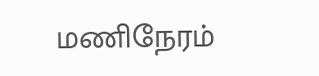மணிநேரம்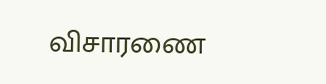விசாரணை